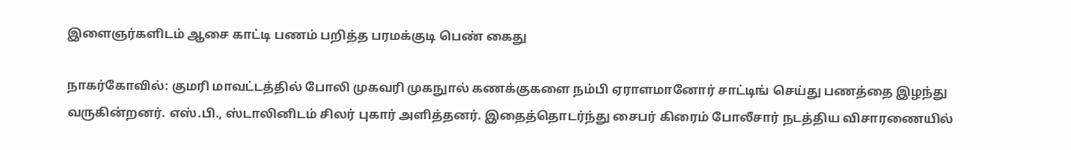இளைஞர்களிடம் ஆசை காட்டி பணம் பறித்த பரமக்குடி பெண் கைது

நாகர்கோவில்: குமரி மாவட்டத்தில் போலி முகவரி முகநுால் கணக்குகளை நம்பி ஏராளமானோர் சாட்டிங் செய்து பணத்தை இழந்து வருகின்றனர். எஸ்.பி., ஸ்டாலினிடம் சிலர் புகார் அளித்தனர். இதைத்தொடர்ந்து சைபர் கிரைம் போலீசார் நடத்திய விசாரணையில்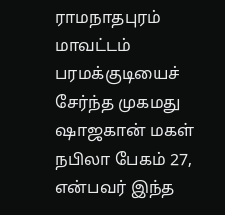ராமநாதபுரம் மாவட்டம் பரமக்குடியைச் சேர்ந்த முகமது ஷாஜகான் மகள் நபிலா பேகம் 27, என்பவர் இந்த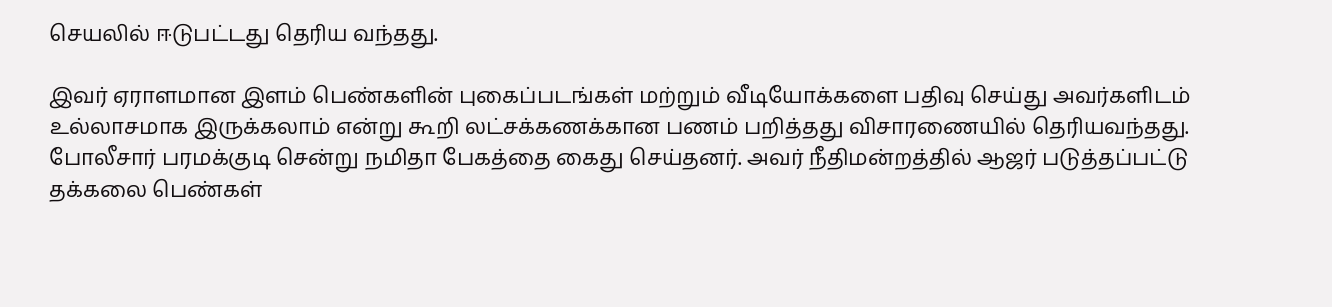செயலில் ஈடுபட்டது தெரிய வந்தது.

இவர் ஏராளமான இளம் பெண்களின் புகைப்படங்கள் மற்றும் வீடியோக்களை பதிவு செய்து அவர்களிடம் உல்லாசமாக இருக்கலாம் என்று கூறி லட்சக்கணக்கான பணம் பறித்தது விசாரணையில் தெரியவந்தது. போலீசார் பரமக்குடி சென்று நமிதா பேகத்தை கைது செய்தனர். அவர் நீதிமன்றத்தில் ஆஜர் படுத்தப்பட்டு தக்கலை பெண்கள்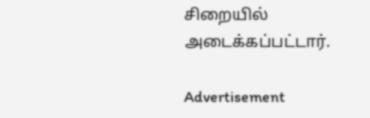சிறையில் அடைக்கப்பட்டார்.

Advertisement